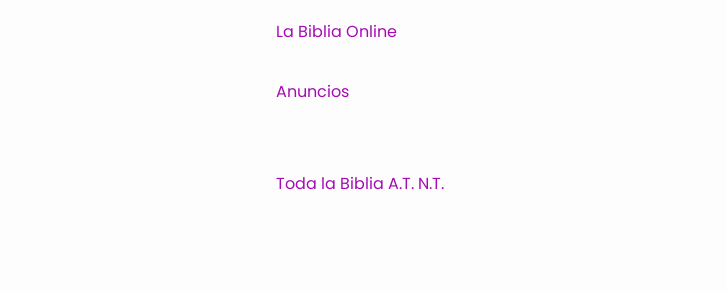La Biblia Online

Anuncios


Toda la Biblia A.T. N.T.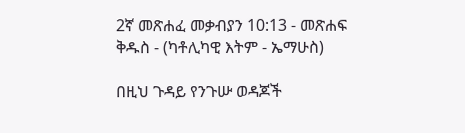2ኛ መጽሐፈ መቃብያን 10:13 - መጽሐፍ ቅዱስ - (ካቶሊካዊ እትም - ኤማሁስ)

በዚህ ጉዳይ የንጉሡ ወዳጆች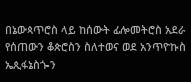በኔውጳጥሮስ ላይ ከሰውት ፊሎመትሮስ አደራ የሰጠውን ቆጵሮስን ስለተወና ወደ አንጥዮኩስ ኤጲፋኔስጐን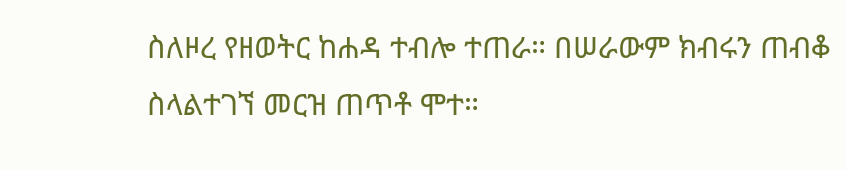ስለዞረ የዘወትር ከሐዳ ተብሎ ተጠራ። በሠራውም ክብሩን ጠብቆ ስላልተገኘ መርዝ ጠጥቶ ሞተ።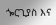ጐርጊያስ እና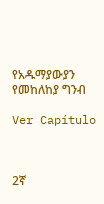የአዱማያውያን የመከለከያ ግንብ

Ver Capítulo



2ኛ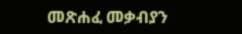መጽሐፈ መቃብያን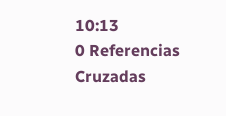10:13
0 Referencias Cruzadas